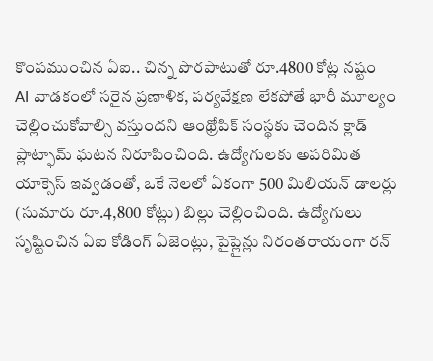కొంపముంచిన ఏఐ.. చిన్న పొరపాటుతో రూ.4800 కోట్ల నష్టం
AI వాడకంలో సరైన ప్రణాళిక, పర్యవేక్షణ లేకపోతే భారీ మూల్యం చెల్లించుకోవాల్సి వస్తుందని ఆంథ్రోపిక్ సంస్థకు చెందిన క్లాడ్ ప్లాట్ఫామ్ ఘటన నిరూపించింది. ఉద్యోగులకు అపరిమిత యాక్సెస్ ఇవ్వడంతో, ఒకే నెలలో ఏకంగా 500 మిలియన్ డాలర్లు (సుమారు రూ.4,800 కోట్లు) బిల్లు చెల్లించింది. ఉద్యోగులు సృష్టించిన ఏఐ కోడింగ్ ఏజెంట్లు, పైప్లైన్లు నిరంతరాయంగా రన్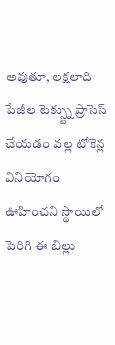అవుతూ, లక్షలాది పేజీల టెక్స్ట్ను ప్రాసెస్ చేయడం వల్ల టోకెన్ల వినియోగం ఊహించని స్థాయిలో పెరిగి ఈ బిల్లు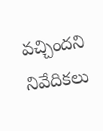వచ్చిందని నివేదికలు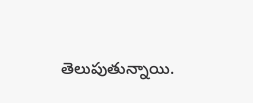తెలుపుతున్నాయి.